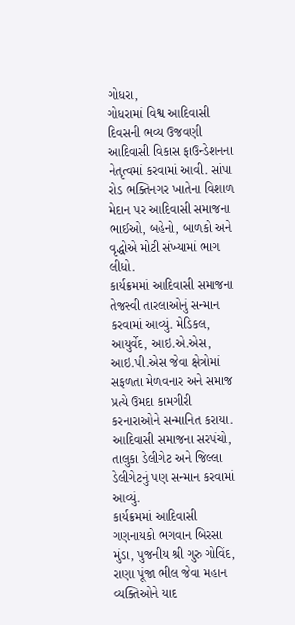ગોધરા,
ગોધરામાં વિશ્વ આદિવાસી દિવસની ભવ્ય ઉજવણી આદિવાસી વિકાસ ફાઉન્ડેશનના નેતૃત્વમાં કરવામાં આવી. સાંપા રોડ ભક્તિનગર ખાતેના વિશાળ મેદાન પર આદિવાસી સમાજના ભાઈઓ, બહેનો, બાળકો અને વૃદ્ધોએ મોટી સંખ્યામાં ભાગ લીધો.
કાર્યક્રમમાં આદિવાસી સમાજના તેજસ્વી તારલાઓનું સન્માન કરવામાં આવ્યું. મેડિકલ, આયુર્વેદ, આઇ.એ.એસ, આઇ.પી.એસ જેવા ક્ષેત્રોમાં સફળતા મેળવનાર અને સમાજ પ્રત્યે ઉમદા કામગીરી કરનારાઓને સન્માનિત કરાયા. આદિવાસી સમાજના સરપંચો, તાલુકા ડેલીગેટ અને જિલ્લા ડેલીગેટનું પણ સન્માન કરવામાં આવ્યું.
કાર્યક્રમમાં આદિવાસી ગણનાયકો ભગવાન બિરસા મુંડા, પુજનીય શ્રી ગુરુ ગોવિંદ, રાણા પૂંજા ભીલ જેવા મહાન વ્યક્તિઓને યાદ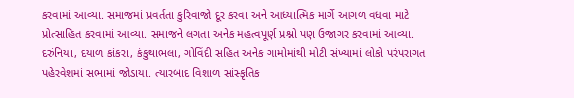કરવામાં આવ્યા. સમાજમાં પ્રવર્તતા કુરિવાજો દૂર કરવા અને આધ્યાત્મિક માર્ગે આગળ વધવા માટે પ્રોત્સાહિત કરવામાં આવ્યા. સમાજને લગતા અનેક મહત્વપૂર્ણ પ્રશ્નો પણ ઉજાગર કરવામાં આવ્યા.
દરુંનિયા, દયાળ કાંકરા, કંકુથાભલા, ગોવિંદી સહિત અનેક ગામોમાંથી મોટી સંખ્યામાં લોકો પરંપરાગત પહેરવેશમાં સભામાં જોડાયા. ત્યારબાદ વિશાળ સાંસ્કૃતિક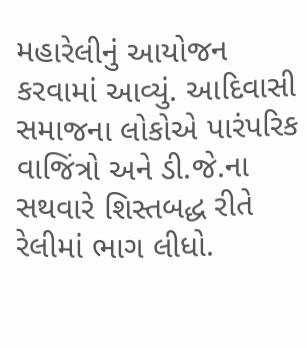મહારેલીનું આયોજન કરવામાં આવ્યું. આદિવાસી સમાજના લોકોએ પારંપરિક વાજિંત્રો અને ડી.જે.ના સથવારે શિસ્તબદ્ધ રીતે રેલીમાં ભાગ લીધો.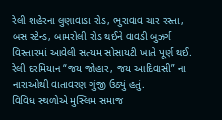રેલી શહેરના લુણાવાડા રોડ, ભુરાવાવ ચાર રસ્તા, બસ સ્ટેન્ડ, બામરોલી રોડ થઈને વાવડી બુઝર્ગ વિસ્તારમાં આવેલી સત્યમ સોસાયટી ખાતે પૂર્ણ થઈ. રેલી દરમિયાન “જય જોહાર, જય આદિવાસી” ના નારાઓથી વાતાવરણ ગુંજી ઉઠ્યું હતું.
વિવિધ સ્થળોએ મુસ્લિમ સમાજ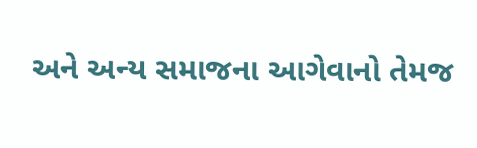અને અન્ય સમાજના આગેવાનો તેમજ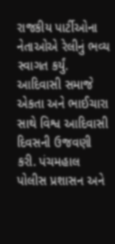રાજકીય પાર્ટીઓના નેતાઓએ રેલીનું ભવ્ય સ્વાગત કર્યું. આદિવાસી સમાજે એકતા અને ભાઈચારા સાથે વિશ્વ આદિવાસી દિવસની ઉજવણી કરી. પંચમહાલ પોલીસ પ્રશાસન અને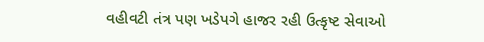વહીવટી તંત્ર પણ ખડેપગે હાજર રહી ઉત્કૃષ્ટ સેવાઓ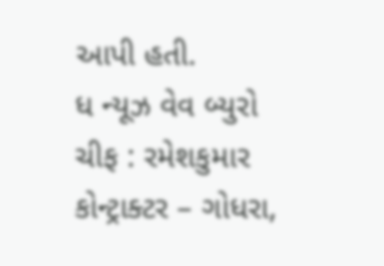આપી હતી.
ધ ન્યૂઝ વેવ બ્યુરો ચીફ : રમેશકુમાર કોન્ટ્રાક્ટર – ગોધરા,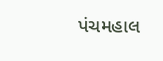પંચમહાલ